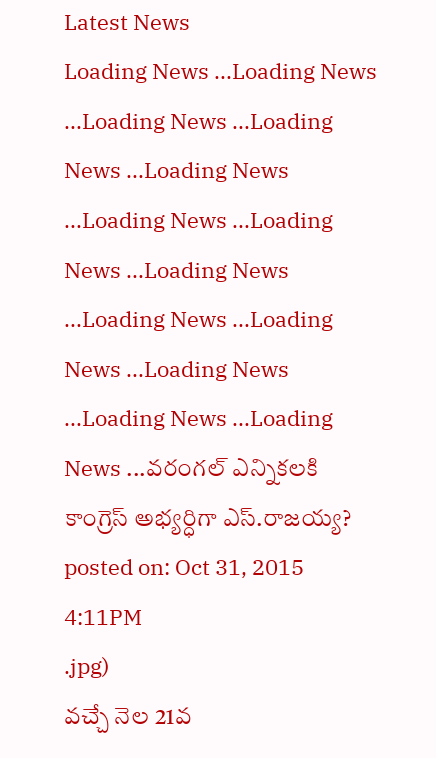Latest News
Loading News ...Loading News ...Loading News ...Loading News ...Loading News ...Loading News ...Loading News ...Loading News ...Loading News ...Loading News ...Loading News ...Loading News ...Loading News ...వరంగల్ ఎన్నికలకి కాంగ్రెస్ అభ్యర్ధిగా ఎస్.రాజయ్య?
posted on: Oct 31, 2015 4:11PM
.jpg)
వచ్చే నెల 21వ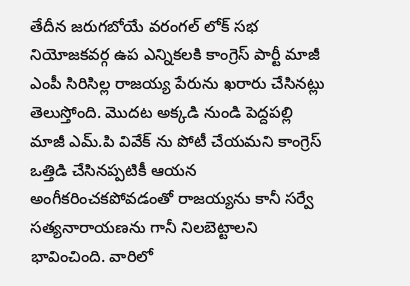తేదీన జరుగబోయే వరంగల్ లోక్ సభ నియోజకవర్గ ఉప ఎన్నికలకి కాంగ్రెస్ పార్టీ మాజీ ఎంపీ సిరిసిల్ల రాజయ్య పేరును ఖరారు చేసినట్లు తెలుస్తోంది. మొదట అక్కడి నుండి పెద్దపల్లి మాజీ ఎమ్.పి వివేక్ ను పోటీ చేయమని కాంగ్రెస్ ఒత్తిడి చేసినప్పటికీ ఆయన అంగీకరించకపోవడంతో రాజయ్యను కానీ సర్వే సత్యనారాయణను గానీ నిలబెట్టాలని భావించింది. వారిలో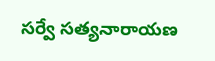సర్వే సత్యనారాయణ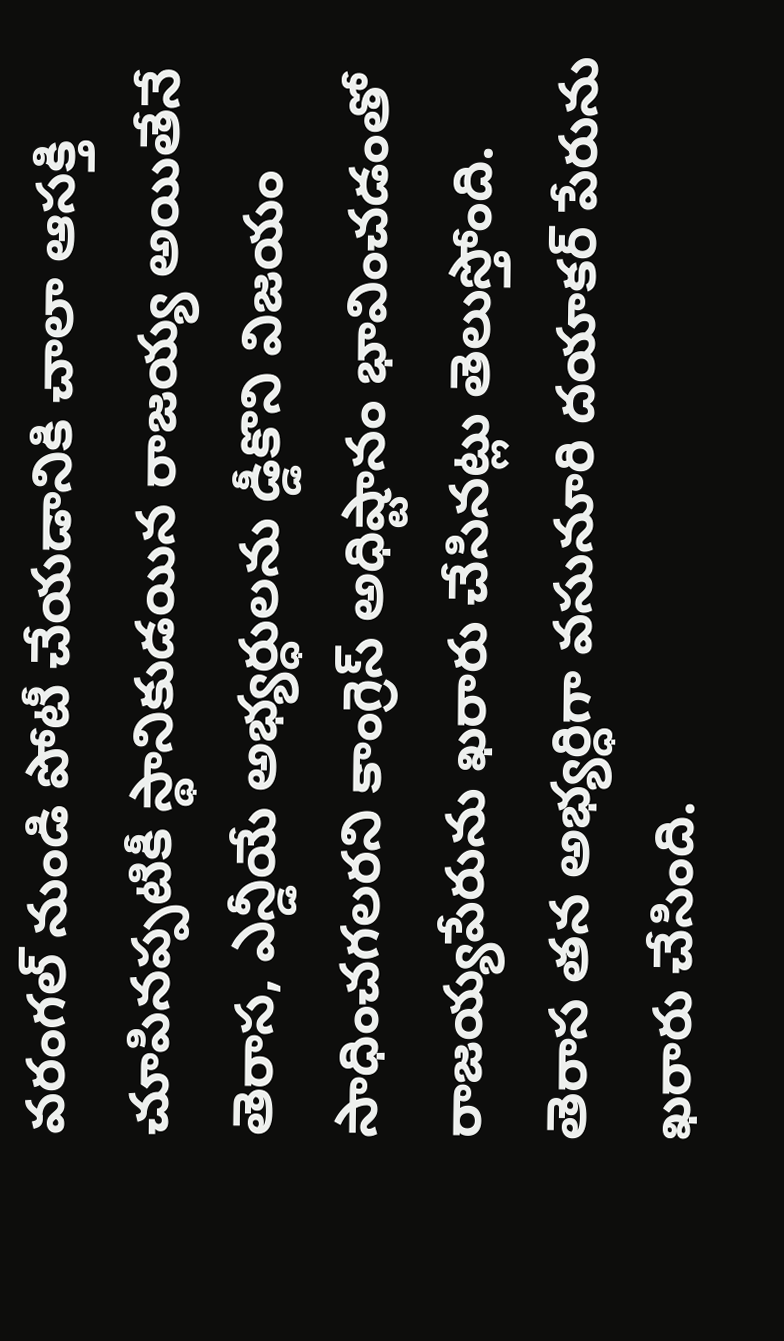వరంగల్ నుండి పోటీ చేయడానికి చాలా ఆసక్తి చూపినప్పటికీ స్థానికుడయిన రాజయ్య అయితేనే తెరాస, ఎన్డీయే అభ్యర్ధులను డ్డీకొని విజయం సాధించగలరని కాంగ్రెస్ అధిష్టానం భావించడంతో రాజయ్యపేరును ఖరారు చేసినట్లు తెలుస్తోంది.
తెరాస తన అభ్యర్ధిగా వసునూరి దయాకర్ పేరును ఖరారు చేసింది.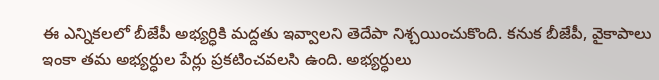ఈ ఎన్నికలలో బీజేపీ అభ్యర్ధికి మద్దతు ఇవ్వాలని తెదేపా నిశ్చయించుకొంది. కనుక బీజేపీ, వైకాపాలు ఇంకా తమ అభ్యర్ధుల పేర్లు ప్రకటించవలసి ఉంది. అభ్యర్ధులు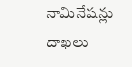నామినేషన్లు దాఖలు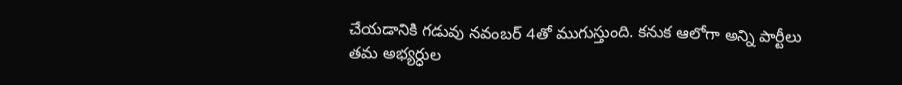చేయడానికి గడువు నవంబర్ 4తో ముగుస్తుంది. కనుక ఆలోగా అన్ని పార్టీలు తమ అభ్యర్ధుల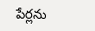పేర్లను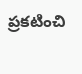ప్రకటించి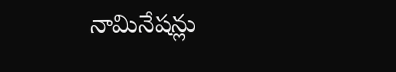నామినేషన్లు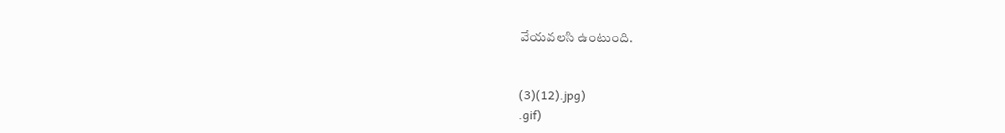వేయవలసి ఉంటుంది.


(3)(12).jpg)
.gif)